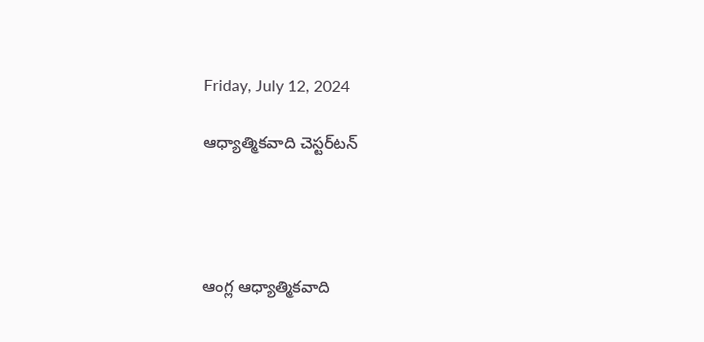Friday, July 12, 2024

ఆధ్యాత్మికవాది చెస్టర్‌టన్‌




ఆంగ్ల ఆధ్యాత్మికవాది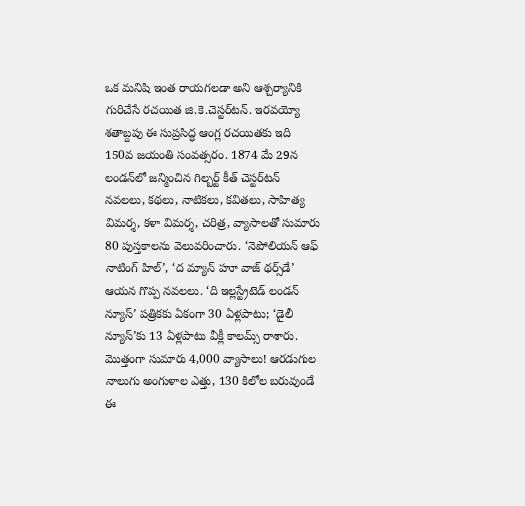ఒక మనిషి ఇంత రాయగలడా అని ఆశ్చర్యానికి గురిచేసే రచయిత జి.కె.చెస్టర్‌టన్‌. ఇరవయ్యో శతాబ్దపు ఈ సుప్రసిద్ధ ఆంగ్ల రచయితకు ఇది 150వ జయంతి సంవత్సరం. 1874 మే 29న లండన్‌లో జన్మించిన గిల్బర్ట్‌ కీత్‌ చెస్టర్‌టన్‌ నవలలు, కథలు, నాటికలు, కవితలు, సాహిత్య విమర్శ, కళా విమర్శ, చరిత్ర, వ్యాసాలతో సుమారు 80 పుస్తకాలను వెలువరించారు. ‘నెపోలియన్‌ ఆఫ్‌ నాటింగ్‌ హిల్‌’, ‘ద మ్యాన్‌ హూ వాజ్‌ థర్స్‌డే’ ఆయన గొప్ప నవలలు. ‘ది ఇల్లస్ట్రేటెడ్‌ లండన్‌ న్యూస్‌’ పత్రికకు ఏకంగా 30 ఏళ్లపాటు; ‘డైలీ న్యూస్‌’కు 13 ఏళ్లపాటు వీక్లీ కాలమ్స్‌ రాశారు. మొత్తంగా సుమారు 4,000 వ్యాసాలు! ఆరడుగుల నాలుగు అంగుళాల ఎత్తు, 130 కిలోల బరువుండే ఈ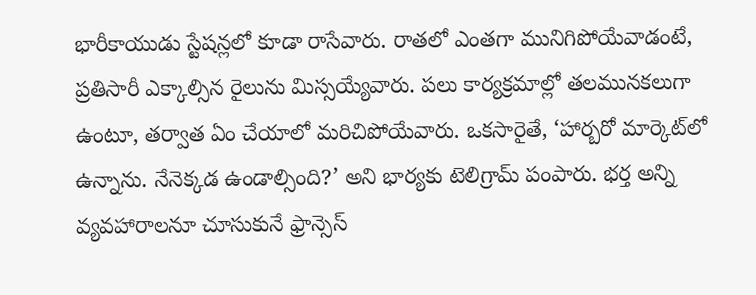భారీకాయుడు స్టేషన్లలో కూడా రాసేవారు. రాతలో ఎంతగా మునిగిపోయేవాడంటే, ప్రతిసారీ ఎక్కాల్సిన రైలును మిస్సయ్యేవారు. పలు కార్యక్రమాల్లో తలమునకలుగా ఉంటూ, తర్వాత ఏం చేయాలో మరిచిపోయేవారు. ఒకసారైతే, ‘హార్బరో మార్కెట్‌లో ఉన్నాను. నేనెక్కడ ఉండాల్సింది?’ అని భార్యకు టెలిగ్రామ్‌ పంపారు. భర్త అన్ని వ్యవహారాలనూ చూసుకునే ఫ్రాన్సెస్‌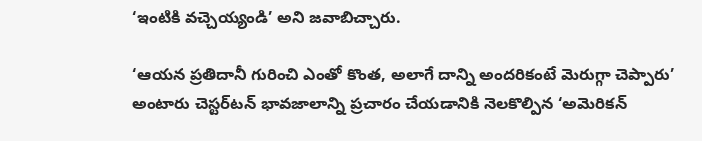‘ఇంటికి వచ్చెయ్యండి’ అని జవాబిచ్చారు.

‘ఆయన ప్రతిదానీ గురించి ఎంతో కొంత, అలాగే దాన్ని అందరికంటే మెరుగ్గా చెప్పారు’ అంటారు చెస్టర్‌టన్‌ భావజాలాన్ని ప్రచారం చేయడానికి నెలకొల్పిన ‘అమెరికన్‌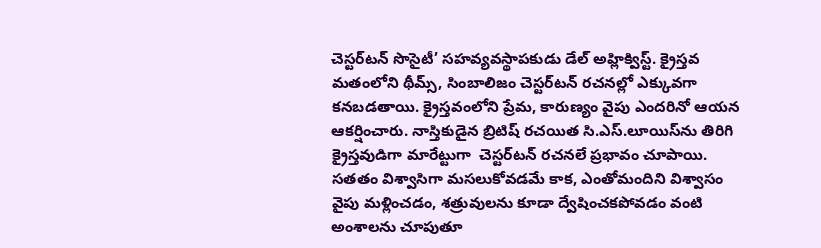చెస్టర్‌టన్‌ సొసైటీ’ సహవ్యవస్థాపకుడు డేల్‌ అహ్లిక్విస్ట్‌. క్రైస్తవ మతంలోని థీమ్స్, సింబాలిజం చెస్టర్‌టన్‌ రచనల్లో ఎక్కువగా కనబడతాయి. క్రైస్తవంలోని ప్రేమ, కారుణ్యం వైపు ఎందరినో ఆయన ఆకర్షించారు. నాస్తికుడైన బ్రిటిష్‌ రచయిత సి.ఎస్‌.లూయిస్‌ను తిరిగి క్రైస్తవుడిగా మారేట్టుగా  చెస్టర్‌టన్‌ రచనలే ప్రభావం చూపాయి. సతతం విశ్వాసిగా మసలుకోవడమే కాక, ఎంతోమందిని విశ్వాసం వైపు మళ్లించడం, శత్రువులను కూడా ద్వేషించకపోవడం వంటి అంశాలను చూపుతూ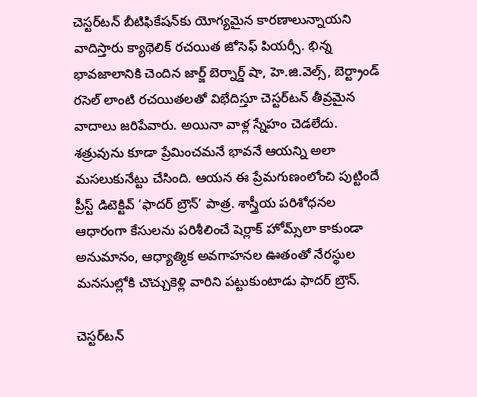చెస్టర్‌టన్‌ బీటిఫికేషన్‌కు యోగ్యమైన కారణాలున్నాయని వాదిస్తారు క్యాథెలిక్‌ రచయిత జోసెఫ్‌ పియర్సీ. భిన్న భావజాలానికి చెందిన జార్జ్‌ బెర్నార్డ్‌ షా, హె.జి.వెల్స్, బెర్ట్రాండ్‌ రసెల్‌ లాంటి రచయితలతో విభేదిస్తూ చెస్టర్‌టన్‌ తీవ్రమైన వాదాలు జరిపేవారు. అయినా వాళ్ల స్నేహం చెడలేదు. శత్రువును కూడా ప్రేమించమనే భావనే ఆయన్ని అలా మసలుకునేట్టు చేసింది. ఆయన ఈ ప్రేమగుణంలోంచి పుట్టిందే ప్రీస్ట్‌ డిటెక్టివ్‌ ‘ఫాదర్‌ బ్రౌన్‌’ పాత్ర. శాస్త్రీయ పరిశోధనల ఆధారంగా కేసులను పరిశీలించే షెర్లాక్‌ హోమ్స్‌లా కాకుండా అనుమానం, ఆధ్యాత్మిక అవగాహనల ఊతంతో నేరస్థుల మనసుల్లోకి చొచ్చుకెళ్లి వారిని పట్టుకుంటాడు ఫాదర్‌ బ్రౌన్‌.

చెస్టర్‌టన్‌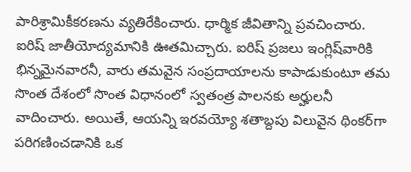పారిశ్రామికీకరణను వ్యతిరేకించారు. ధార్మిక జీవితాన్ని ప్రవచించారు. ఐరిష్‌ జాతీయోద్యమానికి ఊతమిచ్చారు. ఐరిష్‌ ప్రజలు ఇంగ్లిష్‌వారికి భిన్నమైనవారనీ, వారు తమవైన సంప్రదాయాలను కాపాడుకుంటూ తమ సొంత దేశంలో సొంత విధానంలో స్వతంత్ర పాలనకు అర్హులనీ వాదించారు. అయితే, ఆయన్ని ఇరవయ్యో శతాబ్దపు విలువైన థింకర్‌గా పరిగణించడానికి ఒక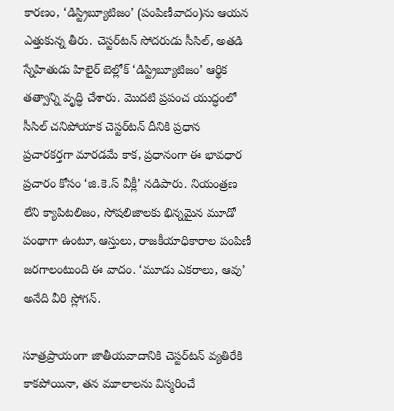కారణం, ‘డిస్ట్రిబ్యూటిజం’ (పంపిణీవాదం)ను ఆయన ఎత్తుకున్న తీరు. చెస్టర్‌టన్‌ సోదరుడు సీసిల్, అతడి స్నేహితుడు హిలైర్‌ బెల్లోక్‌ ‘డిస్ట్రిబ్యూటిజం’ ఆర్థిక తత్వాన్ని వృద్ధి చేశారు. మొదటి ప్రపంచ యుద్ధంలో సీసిల్‌ చనిపోయాక చెస్టర్‌టన్‌ దీనికి ప్రధాన ప్రచారకర్తగా మారడమే కాక, ప్రధానంగా ఈ భావధార ప్రచారం కోసం ‘జి.కె.స్‌ వీక్లీ’ నడిపారు. నియంత్రణ లేని క్యాపిటలిజం, సోషలిజాలకు భిన్నమైన మూడో పంథాగా ఉంటూ, ఆస్తులు, రాజకీయాధికారాల పంపిణీ జరగాలంటుంది ఈ వాదం. ‘మూడు ఎకరాలు, ఆవు’ అనేది వీరి స్లోగన్‌.

సూత్రప్రాయంగా జాతీయవాదానికి చెస్టర్‌టన్‌ వ్యతిరేకి కాకపోయినా, తన మూలాలను విస్మరించే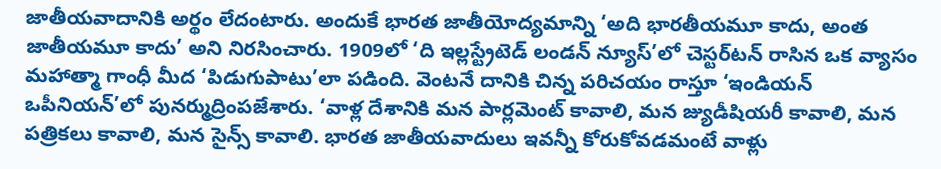జాతీయవాదానికి అర్థం లేదంటారు. అందుకే భారత జాతీయోద్యమాన్ని ‘అది భారతీయమూ కాదు, అంత జాతీయమూ కాదు’ అని నిరసించారు. 1909లో ‘ది ఇల్లస్ట్రేటెడ్‌ లండన్‌ న్యూస్‌’లో చెస్టర్‌టన్‌ రాసిన ఒక వ్యాసం మహాత్మా గాంధీ మీద ‘పిడుగుపాటు’లా పడింది. వెంటనే దానికి చిన్న పరిచయం రాస్తూ ‘ఇండియన్‌ ఒపీనియన్‌’లో పునర్ముద్రింపజేశారు. ‘వాళ్ల దేశానికి మన పార్లమెంట్‌ కావాలి, మన జ్యుడీషియరీ కావాలి, మన పత్రికలు కావాలి, మన సైన్స్‌ కావాలి. భారత జాతీయవాదులు ఇవన్నీ కోరుకోవడమంటే వాళ్లు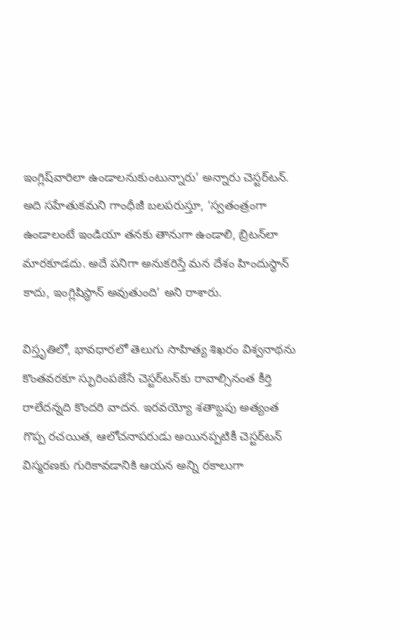ఇంగ్లిష్‌వారిలా ఉండాలనుకుంటున్నారు’ అన్నారు చెస్టర్‌టన్‌. అది సహేతుకమని గాంధీజీ బలపరుస్తూ, ‘స్వతంత్రంగా ఉండాలంటే ఇండియా తనకు తానుగా ఉండాలి, బ్రిటన్‌లా మారకూడదు. అదే పనిగా అనుకరిస్తే మన దేశం హిందుస్థాన్‌ కాదు, ఇంగ్లిషిస్థాన్‌ అవుతుంది’ అని రాశారు.

విస్తృతిలో, భావధారలో తెలుగు సాహిత్య శిఖరం విశ్వనాథను కొంతవరకూ స్ఫురింపజేసే చెస్టర్‌టన్‌కు రావాల్సినంత కీర్తి రాలేదన్నది కొందరి వాదన. ఇరవయ్యో శతాబ్దపు అత్యంత గొప్ప రచయిత, ఆలోచనాపరుడు అయినప్పటికీ చెస్టర్‌టన్‌ విస్మరణకు గురికావడానికి ఆయన అన్ని రకాలుగా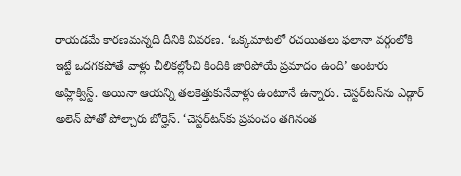రాయడమే కారణమన్నది దీనికి వివరణ. ‘ఒక్కమాటలో రచయితలు ఫలానా వర్గంలోకి ఇట్టే ఒదగకపోతే వాళ్లు చీలికల్లోంచి కిందికి జారిపోయే ప్రమాదం ఉంది’ అంటారు అహ్లిక్విస్ట్‌. అయినా ఆయన్ని తలకెత్తుకునేవాళ్లు ఉంటూనే ఉన్నారు. చెస్టర్‌టన్‌ను ఎడ్గార్‌ అలెన్‌ పోతో పోల్చారు బోర్హెస్‌. ‘చెస్టర్‌టన్‌కు ప్రపంచం తగినంత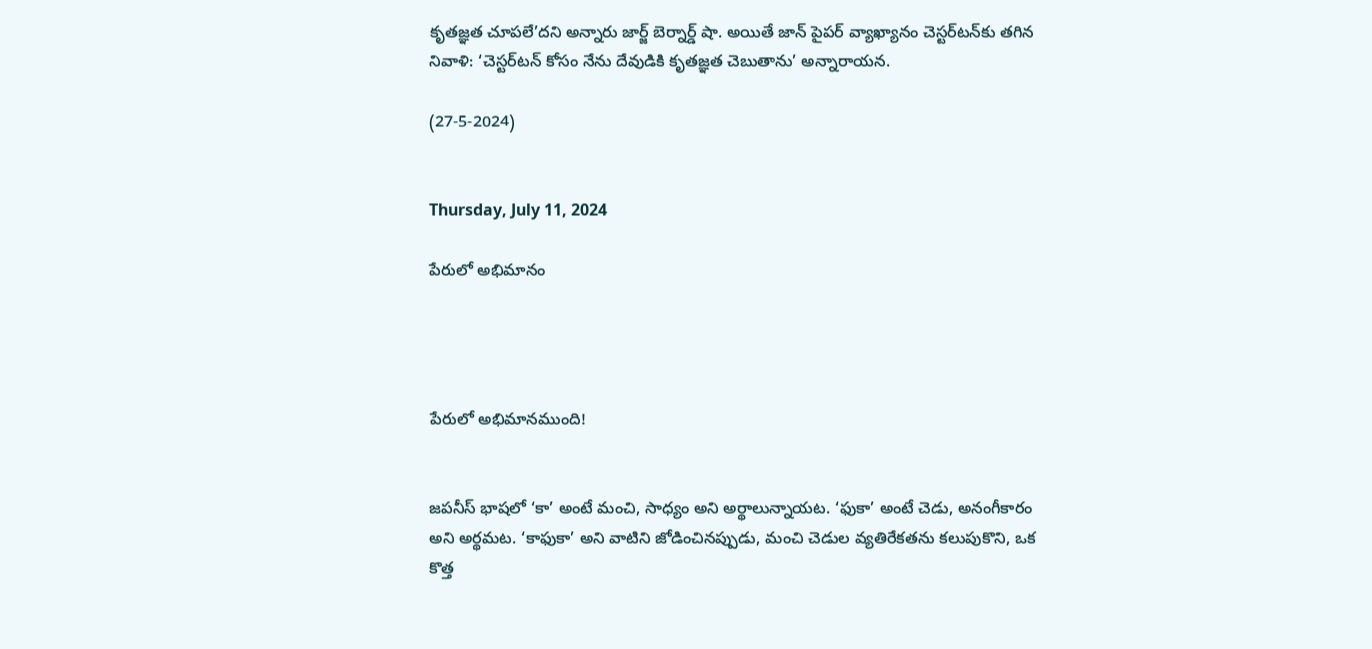కృతజ్ఞత చూపలే’దని అన్నారు జార్జ్‌ బెర్నార్డ్‌ షా. అయితే జాన్‌ పైపర్‌ వ్యాఖ్యానం చెస్టర్‌టన్‌కు తగిన నివాళి: ‘చెస్టర్‌టన్‌ కోసం నేను దేవుడికి కృతజ్ఞత చెబుతాను’ అన్నారాయన.

(27-5-2024)


Thursday, July 11, 2024

పేరులో అభిమానం




పేరులో అభిమానముంది!


జపనీస్‌ భాషలో ‘కా’ అంటే మంచి, సాధ్యం అని అర్థాలున్నాయట. ‘ఫుకా’ అంటే చెడు, అనంగీకారం అని అర్థమట. ‘కాఫుకా’ అని వాటిని జోడించినప్పుడు, మంచి చెడుల వ్యతిరేకతను కలుపుకొని, ఒక కొత్త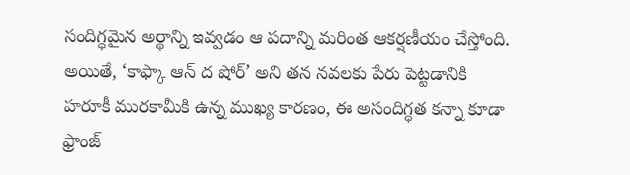సందిగ్ధమైన అర్థాన్ని ఇవ్వడం ఆ పదాన్ని మరింత ఆకర్షణీయం చేస్తోంది. అయితే, ‘కాఫ్కా ఆన్‌ ద షోర్‌’ అని తన నవలకు పేరు పెట్టడానికి హరూకీ మురకామీకి ఉన్న ముఖ్య కారణం, ఈ అసందిగ్ధత కన్నా కూడా ఫ్రాంజ్‌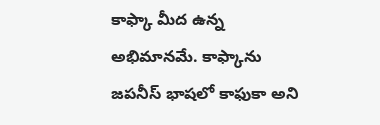కాఫ్కా మీద ఉన్న అభిమానమే. కాఫ్కాను జపనీస్‌ భాషలో కాఫుకా అని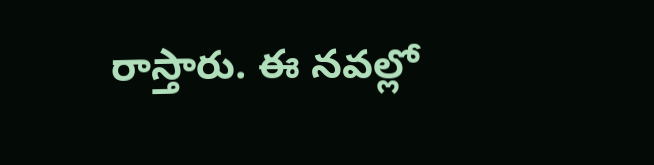రాస్తారు. ఈ నవల్లో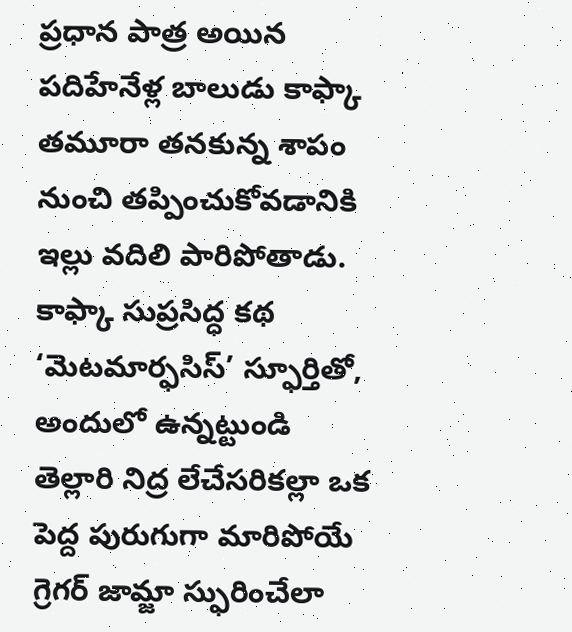ప్రధాన పాత్ర అయిన పదిహేనేళ్ల బాలుడు కాఫ్కా తమూరా తనకున్న శాపం నుంచి తప్పించుకోవడానికి ఇల్లు వదిలి పారిపోతాడు. కాఫ్కా సుప్రసిద్ధ కథ ‘మెటమార్ఫసిస్‌’ స్ఫూర్తితో, అందులో ఉన్నట్టుండి తెల్లారి నిద్ర లేచేసరికల్లా ఒక పెద్ద పురుగుగా మారిపోయే గ్రెగర్‌ జామ్జా స్ఫురించేలా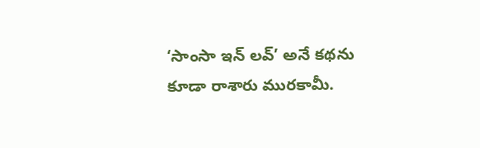‘సాంసా ఇన్‌ లవ్‌’ అనే కథను కూడా రాశారు మురకామీ.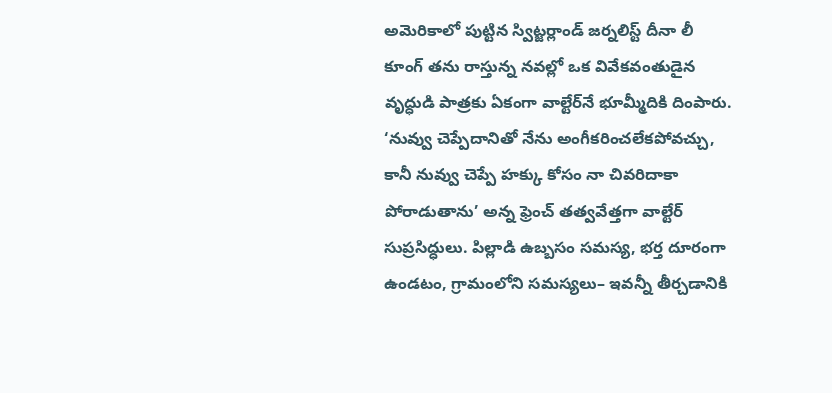అమెరికాలో పుట్టిన స్విట్జర్లాండ్‌ జర్నలిస్ట్‌ దీనా లీ కూంగ్‌ తను రాస్తున్న నవల్లో ఒక వివేకవంతుడైన వృద్ధుడి పాత్రకు ఏకంగా వాల్టేర్‌నే భూమ్మీదికి దింపారు. ‘నువ్వు చెప్పేదానితో నేను అంగీకరించలేకపోవచ్చు, కానీ నువ్వు చెప్పే హక్కు కోసం నా చివరిదాకా పోరాడుతాను’ అన్న ఫ్రెంచ్‌ తత్వవేత్తగా వాల్టేర్‌ సుప్రసిద్ధులు. పిల్లాడి ఉబ్బసం సమస్య, భర్త దూరంగా ఉండటం, గ్రామంలోని సమస్యలు– ఇవన్నీ తీర్చడానికి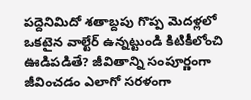పద్దెనిమిదో శతాబ్దపు గొప్ప మెదళ్లలో ఒకటైన వాల్టేర్‌ ఉన్నట్టుండి కిటికీలోంచి ఊడిపడితే? జీవితాన్ని సంపూర్ణంగా జీవించడం ఎలాగో సరళంగా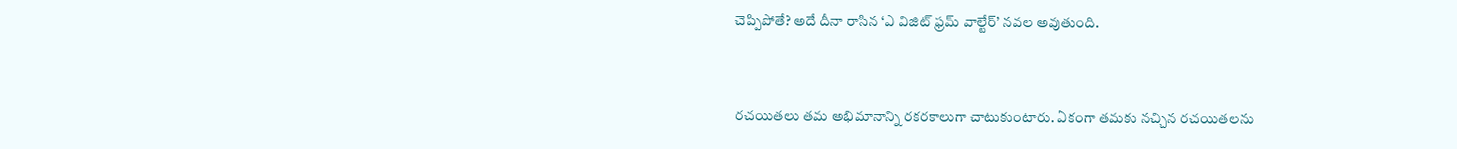చెప్పిపోతే? అదే దీనా రాసిన ‘ఎ విజిట్‌ ఫ్రమ్‌ వాల్టేర్‌’ నవల అవుతుంది.


రచయితలు తమ అభిమానాన్ని రకరకాలుగా చాటుకుంటారు. ఏకంగా తమకు నచ్చిన రచయితలను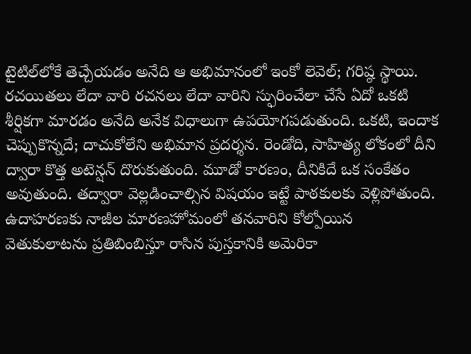టైటిల్‌లోకే తెచ్చేయడం అనేది ఆ అభిమానంలో ఇంకో లెవెల్‌; గరిష్ఠ స్థాయి. రచయితలు లేదా వారి రచనలు లేదా వారిని స్ఫురించేలా చేసే ఏదో ఒకటి శీర్షికగా మారడం అనేది అనేక విధాలుగా ఉపయోగపడుతుంది. ఒకటి, ఇందాక చెప్పుకొన్నదే; దాచుకోలేని అభిమాన ప్రదర్శన. రెండోది, సాహిత్య లోకంలో దీని ద్వారా కొత్త అటెన్షన్‌ దొరుకుతుంది. మూడో కారణం, దీనికిదే ఒక సంకేతం అవుతుంది. తద్వారా వెల్లడించాల్సిన విషయం ఇట్టే పాఠకులకు వెళ్లిపోతుంది. ఉదాహరణకు నాజీల మారణహోమంలో తనవారిని కోల్పోయిన వెతుకులాటను ప్రతిబింబిస్తూ రాసిన పుస్తకానికి అమెరికా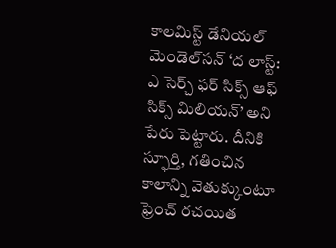కాలమిస్ట్‌ డేనియల్‌ మెండెల్‌సన్‌ ‘ద లాస్ట్‌: ఎ సెర్చ్‌ ఫర్‌ సిక్స్‌ ఆఫ్‌ సిక్స్‌ మిలియన్‌’ అని పేరు పెట్టారు. దీనికి స్ఫూర్తి, గతించిన కాలాన్ని వెతుక్కుంటూ ఫ్రెంచ్‌ రచయిత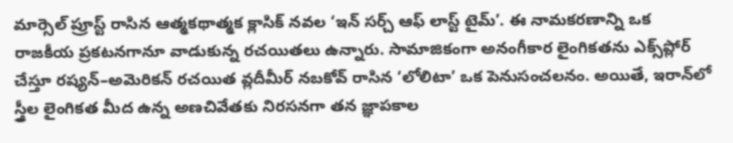మార్సెల్‌ ప్రూస్ట్‌ రాసిన ఆత్మకథాత్మక క్లాసిక్‌ నవల ‘ఇన్‌ సర్చ్‌ ఆఫ్‌ లాస్ట్‌ టైమ్‌’. ఈ నామకరణాన్ని ఒక రాజకీయ ప్రకటనగానూ వాడుకున్న రచయితలు ఉన్నారు. సామాజికంగా అనంగీకార లైంగికతను ఎక్స్‌ప్లోర్‌ చేస్తూ రష్యన్‌–అమెరికన్‌ రచయిత వ్లదీమీర్‌ నబకోవ్‌ రాసిన ‘లోలిటా’ ఒక పెనుసంచలనం. అయితే, ఇరాన్‌లో స్త్రీల లైంగికత మీద ఉన్న అణచివేతకు నిరసనగా తన జ్ఞాపకాల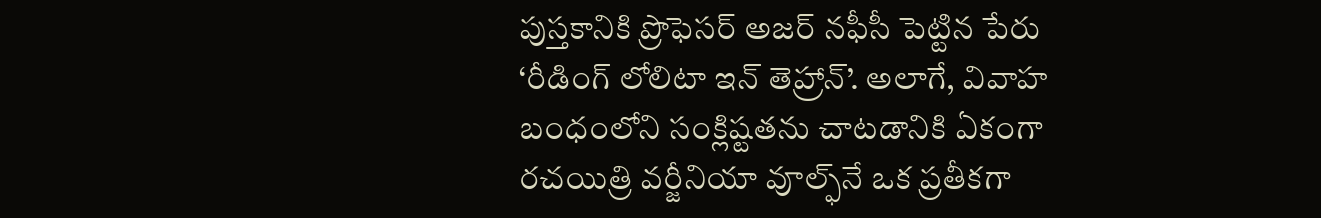పుస్తకానికి ప్రొఫెసర్‌ అజర్‌ నఫీసీ పెట్టిన పేరు ‘రీడింగ్‌ లోలిటా ఇన్‌ తెహ్రాన్‌’. అలాగే, వివాహ బంధంలోని సంక్లిష్టతను చాటడానికి ఏకంగా రచయిత్రి వర్జీనియా వూల్ఫ్‌నే ఒక ప్రతీకగా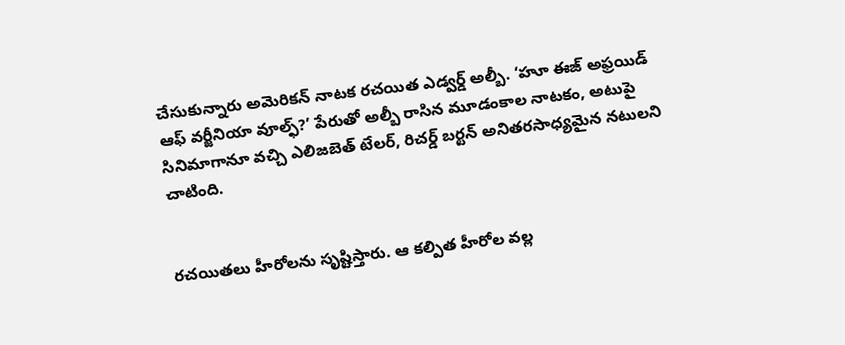చేసుకున్నారు అమెరికన్‌ నాటక రచయిత ఎడ్వర్డ్‌ అల్బీ. ‘హూ ఈజ్‌ అఫ్రయిడ్‌ ఆఫ్‌ వర్జీనియా వూల్ఫ్‌?’ పేరుతో అల్బీ రాసిన మూడంకాల నాటకం, అటుపై సినిమాగానూ వచ్చి ఎలిజబెత్‌ టేలర్, రిచర్డ్‌ బర్టన్‌ అనితరసాధ్యమైన నటులని చాటింది.


రచయితలు హీరోలను సృష్టిస్తారు. ఆ కల్పిత హీరోల వల్ల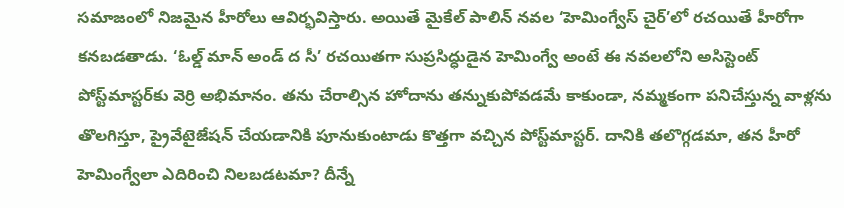సమాజంలో నిజమైన హీరోలు ఆవిర్భవిస్తారు. అయితే మైకేల్‌ పాలిన్‌ నవల ‘హెమింగ్వేస్‌ చైర్‌’లో రచయితే హీరోగా కనబడతాడు. ‘ఓల్డ్‌ మాన్‌ అండ్‌ ద సీ’ రచయితగా సుప్రసిద్ధుడైన హెమింగ్వే అంటే ఈ నవలలోని అసిస్టెంట్‌ పోస్ట్‌మాస్టర్‌కు వెర్రి అభిమానం. తను చేరాల్సిన హోదాను తన్నుకుపోవడమే కాకుండా, నమ్మకంగా పనిచేస్తున్న వాళ్లను తొలగిస్తూ, ప్రైవేటైజేషన్‌ చేయడానికి పూనుకుంటాడు కొత్తగా వచ్చిన పోస్ట్‌మాస్టర్‌. దానికి తలొగ్గడమా, తన హీరో హెమింగ్వేలా ఎదిరించి నిలబడటమా? దీన్నే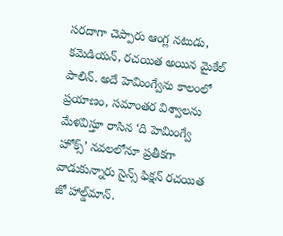సరదాగా చెప్పారు ఆంగ్ల నటుడు, కమెడియన్, రచయిత అయిన మైకేల్‌ పాలిన్‌. అదే హెమింగ్వేను కాలంలో ప్రయాణం, సమాంతర విశ్వాలను మేళవిస్తూ రాసిన ‘ది హెమింగ్వే హోక్స్‌’ నవలలోనూ ప్రతీకగా వాడుకున్నారు సైన్స్‌ ఫిక్షన్‌ రచయిత జో హాల్డ్‌మాన్‌.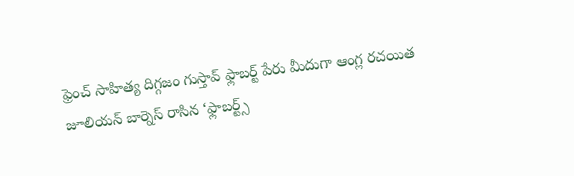ఫ్రెంచ్‌ సాహిత్య దిగ్గజం గుస్తావ్‌ ఫ్లాబర్ట్‌ పేరు మీదుగా ఆంగ్ల రచయిత జూలియన్‌ బార్నెస్‌ రాసిన ‘ఫ్లాబర్ట్స్‌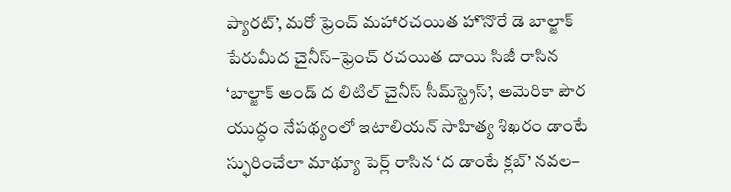ప్యారట్‌’, మరో ఫ్రెంచ్‌ మహారచయిత హొనొరే డె బాల్జాక్‌ పేరుమీద చైనీస్‌–ఫ్రెంచ్‌ రచయిత దాయి సిజీ రాసిన ‘బాల్జాక్‌ అండ్‌ ద లిటిల్‌ చైనీస్‌ సీమ్‌స్ట్రెస్‌’, అమెరికా పౌర యుద్ధం నేపథ్యంలో ఇటాలియన్‌ సాహిత్య శిఖరం డాంటే స్ఫురించేలా మాథ్యూ పెర్ల్‌ రాసిన ‘ద డాంటే క్లబ్‌’ నవల–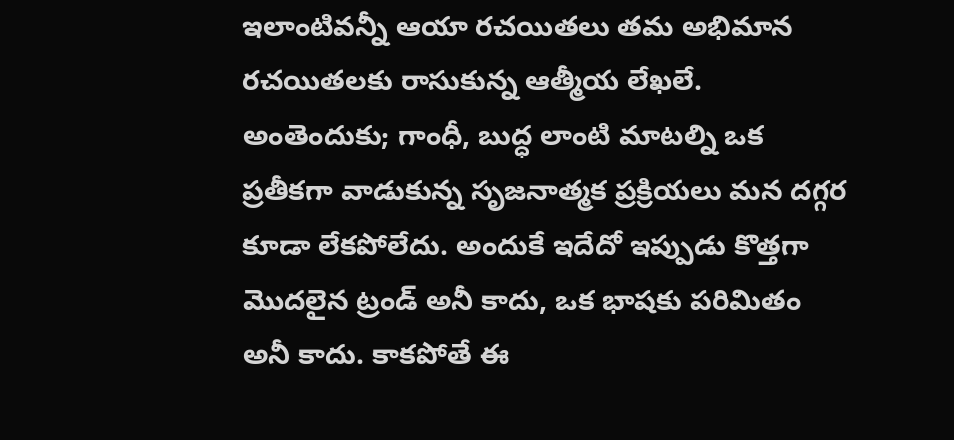ఇలాంటివన్నీ ఆయా రచయితలు తమ అభిమాన రచయితలకు రాసుకున్న ఆత్మీయ లేఖలే. అంతెందుకు; గాంధీ, బుద్ధ లాంటి మాటల్ని ఒక ప్రతీకగా వాడుకున్న సృజనాత్మక ప్రక్రియలు మన దగ్గర కూడా లేకపోలేదు. అందుకే ఇదేదో ఇప్పుడు కొత్తగా మొదలైన ట్రండ్‌ అనీ కాదు, ఒక భాషకు పరిమితం అనీ కాదు. కాకపోతే ఈ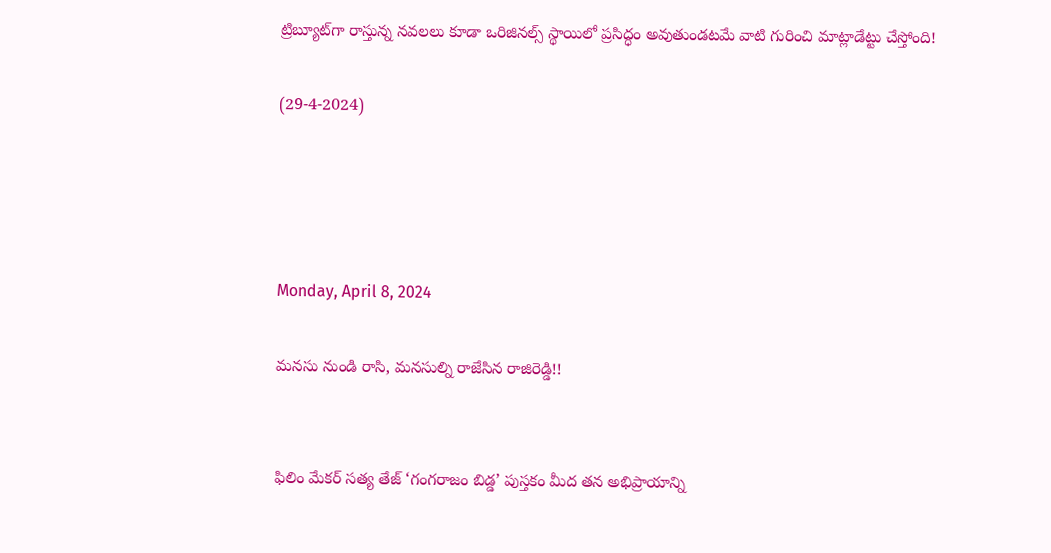ట్రిబ్యూట్‌గా రాస్తున్న నవలలు కూడా ఒరిజినల్స్‌ స్థాయిలో ప్రసిద్ధం అవుతుండటమే వాటి గురించి మాట్లాడేట్టు చేస్తోంది!

(29-4-2024)




Monday, April 8, 2024

మనసు నుండి రాసి, మనసుల్ని రాజేసిన రాజిరెడ్డి!!


ఫిలిం మేకర్‌ సత్య తేజ్‌ ‘గంగరాజం బిడ్డ’ పుస్తకం మీద తన అభిప్రాయాన్ని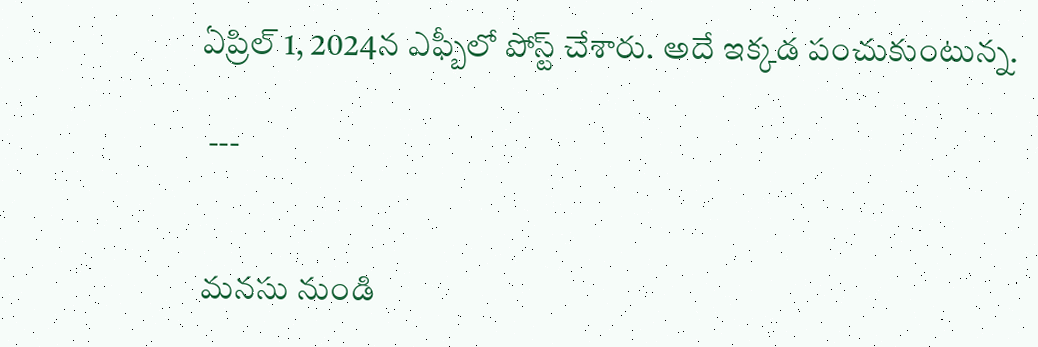ఏప్రిల్‌ 1, 2024న ఎఫ్బీలో పోస్ట్‌ చేశారు. అదే ఇక్కడ పంచుకుంటున్న.

 ---


మనసు నుండి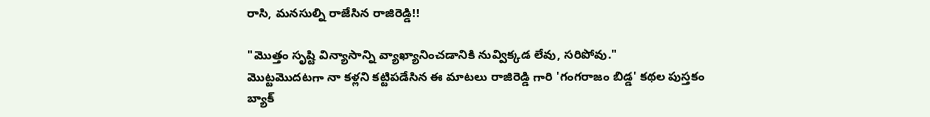రాసి, మనసుల్ని రాజేసిన రాజిరెడ్డి!!

"మొత్తం సృష్టి విన్యాసాన్ని వ్యాఖ్యానించడానికి నువ్విక్కడ లేవు, సరిపోవు."
మొట్టమొదటగా నా కళ్లని కట్టిపడేసిన ఈ మాటలు రాజిరెడ్డి గారి 'గంగరాజం బిడ్డ' కథల పుస్తకం బ్యాక్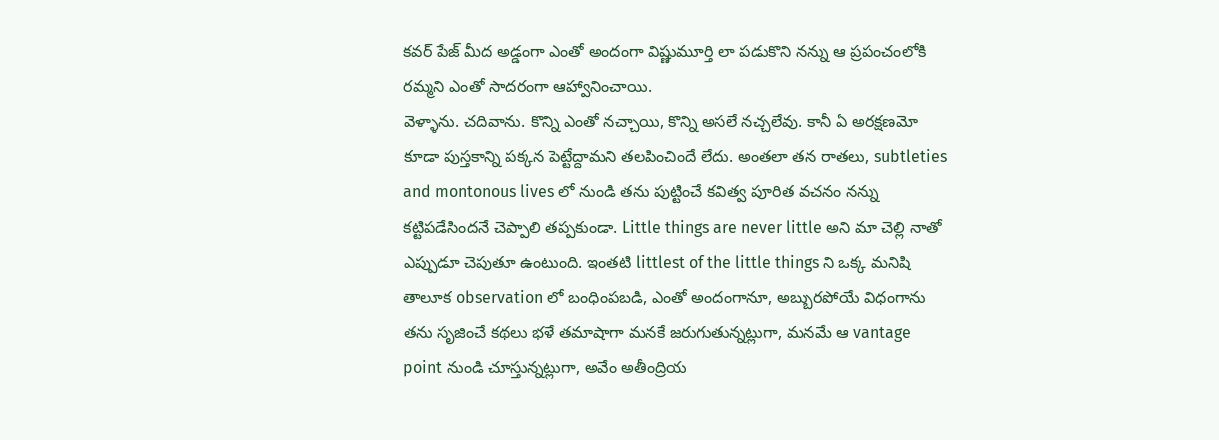కవర్ పేజ్ మీద అడ్డంగా ఎంతో అందంగా విష్ణుమూర్తి లా పడుకొని నన్ను ఆ ప్రపంచంలోకి రమ్మని ఎంతో సాదరంగా ఆహ్వానించాయి.
వెళ్ళాను. చదివాను. కొన్ని ఎంతో నచ్చాయి, కొన్ని అసలే నచ్చలేవు. కానీ ఏ అరక్షణమో కూడా పుస్తకాన్ని పక్కన పెట్టేద్దామని తలపించిందే లేదు. అంతలా తన రాతలు, subtleties and montonous lives లో నుండి తను పుట్టించే కవిత్వ పూరిత వచనం నన్ను కట్టిపడేసిందనే చెప్పాలి తప్పకుండా. Little things are never little అని మా చెల్లి నాతో ఎప్పుడూ చెపుతూ ఉంటుంది. ఇంతటి littlest of the little things ని ఒక్క మనిషి తాలూక observation లో బంధింపబడి, ఎంతో అందంగానూ, అబ్బురపోయే విధంగాను తను సృజించే కథలు భళే తమాషాగా మనకే జరుగుతున్నట్లుగా, మనమే ఆ vantage point నుండి చూస్తున్నట్లుగా, అవేం అతీంద్రియ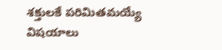శక్తులకే పరిమితమయ్యే విషయాలు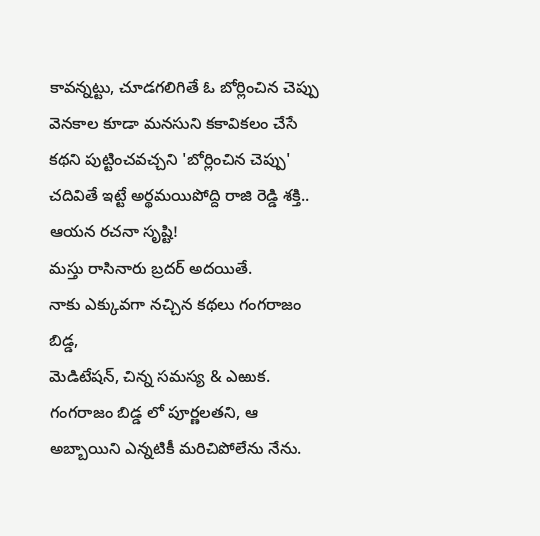కావన్నట్టు, చూడగలిగితే ఓ బోర్లించిన చెప్పు వెనకాల కూడా మనసుని కకావికలం చేసే కథని పుట్టించవచ్చని 'బోర్లించిన చెప్పు' చదివితే ఇట్టే అర్థమయిపోద్ది రాజి రెడ్డి శక్తి.. ఆయన రచనా సృష్టి!
మస్తు రాసినారు బ్రదర్ అదయితే.
నాకు ఎక్కువగా నచ్చిన కథలు గంగరాజం బిడ్డ,
మెడిటేషన్, చిన్న సమస్య & ఎఱుక.
గంగరాజం బిడ్డ లో పూర్ణలతని, ఆ అబ్బాయిని ఎన్నటికీ మరిచిపోలేను నేను.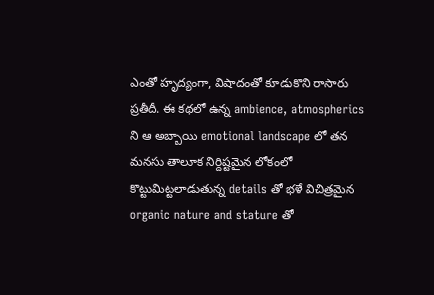ఎంతో హృద్యంగా, విషాదంతో కూడుకొని రాసారు ప్రతీదీ. ఈ కథలో ఉన్న ambience, atmospherics ని ఆ అబ్బాయి emotional landscape లో తన మనసు తాలూక నిర్దిష్టమైన లోకంలో కొట్టుమిట్టలాడుతున్న details తో భళే విచిత్రమైన organic nature and stature తో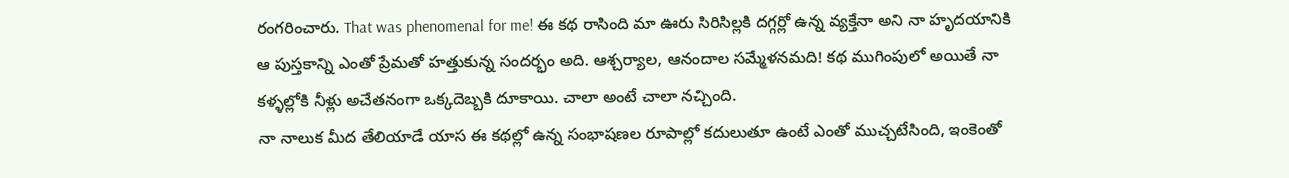రంగరించారు. That was phenomenal for me! ఈ కథ రాసింది మా ఊరు సిరిసిల్లకి దగ్గర్లో ఉన్న వ్యక్తేనా అని నా హృదయానికి ఆ పుస్తకాన్ని ఎంతో ప్రేమతో హత్తుకున్న సందర్భం అది. ఆశ్చర్యాల, ఆనందాల సమ్మేళనమది! కథ ముగింపులో అయితే నా కళ్ళల్లోకి నీళ్లు అచేతనంగా ఒక్కదెబ్బకి దూకాయి. చాలా అంటే చాలా నచ్చింది.
నా నాలుక మీద తేలియాడే యాస ఈ కథల్లో ఉన్న సంభాషణల రూపాల్లో కదులుతూ ఉంటే ఎంతో ముచ్చటేసింది, ఇంకెంతో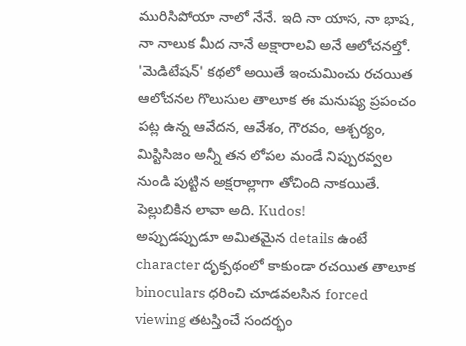మురిసిపోయా నాలో నేనే. ఇది నా యాస, నా భాష, నా నాలుక మీద నానే అక్షారాలవి అనే ఆలోచనల్తో.
'మెడిటేషన్' కథలో అయితే ఇంచుమించు రచయిత ఆలోచనల గొలుసుల తాలూక ఈ మనుష్య ప్రపంచం పట్ల ఉన్న ఆవేదన, ఆవేశం, గౌరవం, ఆశ్చర్యం, మిస్టిసిజం అన్నీ తన లోపల మండే నిప్పురవ్వల నుండి పుట్టిన అక్షరాల్లాగా తోచింది నాకయితే. పెల్లుబికిన లావా అది. Kudos!
అప్పుడప్పుడూ అమితమైన details ఉంటే character దృక్పథంలో కాకుండా రచయిత తాలూక binoculars ధరించి చూడవలసిన forced viewing తటస్తించే సందర్భం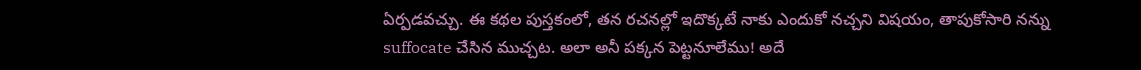ఏర్పడవచ్చు. ఈ కథల పుస్తకంలో, తన రచనల్లో ఇదొక్కటే నాకు ఎందుకో నచ్చని విషయం, తాపుకోసారి నన్ను suffocate చేసిన ముచ్చట. అలా అనీ పక్కన పెట్టనూలేము! అదే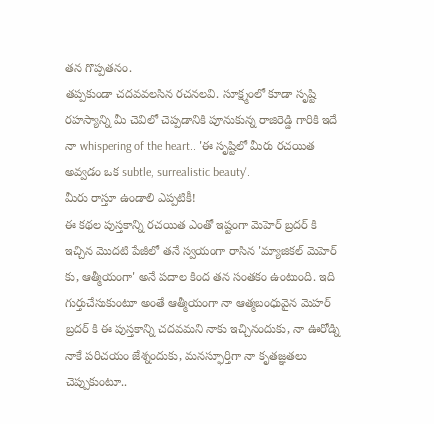తన గొప్పతనం.
తప్పకుండా చదవవలసిన రచనలవి. సూక్ష్మంలో కూడా సృష్టి రహస్యాన్ని మీ చెవిలో చెప్పడానికి పూనుకున్న రాజిరెడ్డి గారికి ఇదే నా whispering of the heart.. 'ఈ సృష్టిలో మీరు రచయిత అవ్వడం ఒక subtle, surrealistic beauty'.
మీరు రాస్తూ ఉండాలి ఎప్పటికీ!
ఈ కథల పుస్తకాన్ని రచయిత ఎంతో ఇష్టంగా మెహెర్ బ్రదర్ కి ఇచ్చిన మొదటి పేజీలో తనే స్వయంగా రాసిన 'మ్యాజికల్ మెహెర్ కు, ఆత్మీయంగా' అనే పదాల కింద తన సంతకం ఉంటుంది. ఇది గుర్తుచేసుకుంటూ అంతే ఆత్మీయంగా నా ఆత్మబంధువైన మెహర్ బ్రదర్ కి ఈ పుస్తకాన్ని చదవమని నాకు ఇచ్చినందుకు, నా ఊరోడ్ని నాకే పరిచయం జేశ్నందుకు, మనస్ఫూర్తిగా నా కృతజ్ఞతలు చెప్పుకుంటూ..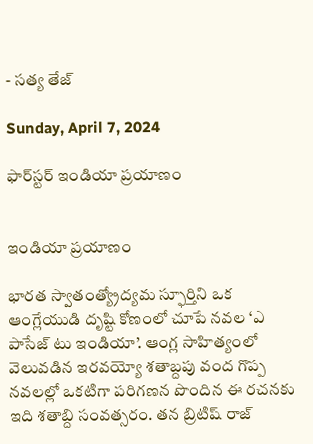- సత్య తేజ్

Sunday, April 7, 2024

ఫార్‌స్టర్‌ ఇండియా ప్రయాణం


ఇండియా ప్రయాణం

భారత స్వాతంత్య్రోద్యమ స్ఫూర్తిని ఒక ఆంగ్లేయుడి దృష్టి కోణంలో చూపే నవల ‘ఎ పాసేజ్‌ టు ఇండియా’. ఆంగ్ల సాహిత్యంలో వెలువడిన ఇరవయ్యో శతాబ్దపు వంద గొప్ప నవలల్లో ఒకటిగా పరిగణన పొందిన ఈ రచనకు ఇది శతాబ్ది సంవత్సరం. తన బ్రిటిష్‌ రాజ్‌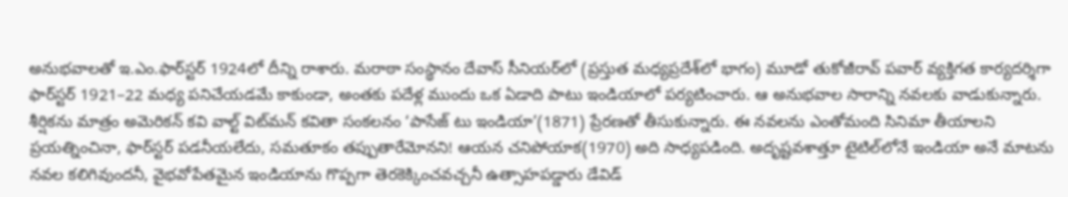అనుభవాలతో ఇ.ఎం.ఫార్‌స్టర్‌ 1924లో దీన్ని రాశారు. మరాఠా సంస్థానం దేవాస్‌ సీనియర్‌లో (ప్రస్తుత మధ్యప్రదేశ్‌లో భాగం) మూడో తుకోజీరావ్‌ పవార్‌ వ్యక్తిగత కార్యదర్శిగా ఫార్‌స్టర్‌ 1921–22 మధ్య పనిచేయడమే కాకుండా, అంతకు పదేళ్ల ముందు ఒక ఏడాది పాటు ఇండియాలో పర్యటించారు. ఆ అనుభవాల సారాన్ని నవలకు వాడుకున్నారు. శీర్షికను మాత్రం అమెరికన్‌ కవి వాల్ట్‌ విట్‌మన్‌ కవితా సంకలనం ‘పాసేజ్‌ టు ఇండియా’(1871) ప్రేరణతో తీసుకున్నారు. ఈ నవలను ఎంతోమంది సినిమా తీయాలని ప్రయత్నించినా, ఫార్‌స్టర్‌ పడనీయలేదు, సమతూకం తప్పుతారేమోనని! ఆయన చనిపోయాక(1970) అది సాధ్యపడింది. అదృష్టవశాత్తూ టైటిల్‌లోనే ఇండియా అనే మాటను నవల కలిగివుందనీ, వైభవోపేతమైన ఇండియాను గొప్పగా తెరకెక్కించవచ్చనీ ఉత్సాహపడ్డారు డేవిడ్‌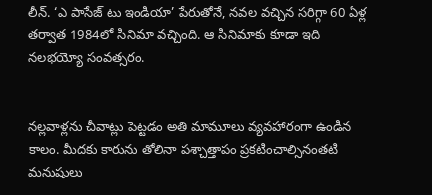లీన్‌. ‘ఎ పాసేజ్‌ టు ఇండియా’ పేరుతోనే, నవల వచ్చిన సరిగ్గా 60 ఏళ్ల తర్వాత 1984లో సినిమా వచ్చింది. ఆ సినిమాకు కూడా ఇది నలభయ్యో సంవత్సరం.


నల్లవాళ్లను చీవాట్లు పెట్టడం అతి మామూలు వ్యవహారంగా ఉండిన కాలం. మీదకు కారును తోలినా పశ్చాత్తాపం ప్రకటించాల్సినంతటి మనుషులు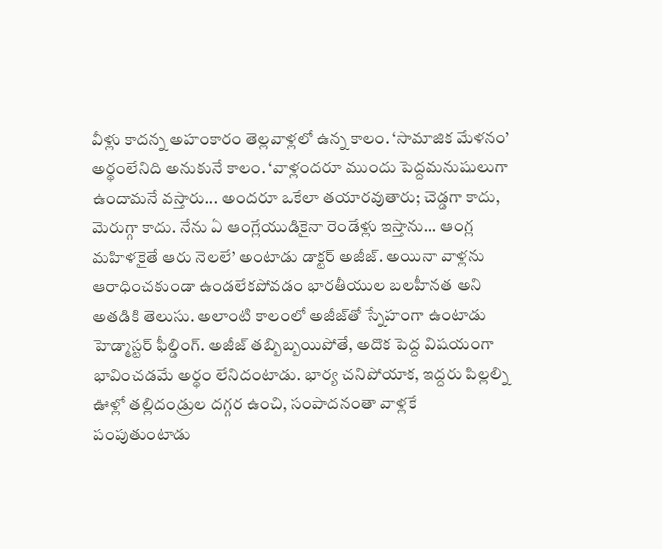వీళ్లు కాదన్న అహంకారం తెల్లవాళ్లలో ఉన్న కాలం. ‘సామాజిక మేళనం’ అర్థంలేనిది అనుకునే కాలం. ‘వాళ్లందరూ ముందు పెద్దమనుషులుగా ఉందామనే వస్తారు... అందరూ ఒకేలా తయారవుతారు; చెడ్డగా కాదు, మెరుగ్గా కాదు. నేను ఏ ఆంగ్లేయుడికైనా రెండేళ్లు ఇస్తాను... ఆంగ్ల మహిళకైతే ఆరు నెలలే’ అంటాడు డాక్టర్‌ అజీజ్‌. అయినా వాళ్లను ఆరాధించకుండా ఉండలేకపోవడం భారతీయుల బలహీనత అని అతడికి తెలుసు. అలాంటి కాలంలో అజీజ్‌తో స్నేహంగా ఉంటాడు హెడ్మాస్టర్‌ ఫీల్డింగ్‌. అజీజ్‌ తబ్బిబ్బయిపోతే, అదొక పెద్ద విషయంగా భావించడమే అర్థం లేనిదంటాడు. భార్య చనిపోయాక, ఇద్దరు పిల్లల్ని ఊళ్లో తల్లిదండ్రుల దగ్గర ఉంచి, సంపాదనంతా వాళ్లకే పంపుతుంటాడు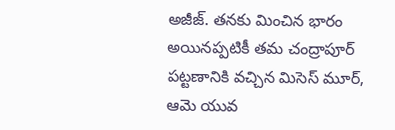అజీజ్‌. తనకు మించిన భారం అయినప్పటికీ తమ చంద్రాపూర్‌ పట్టణానికి వచ్చిన మిసెస్‌ మూర్, ఆమె యువ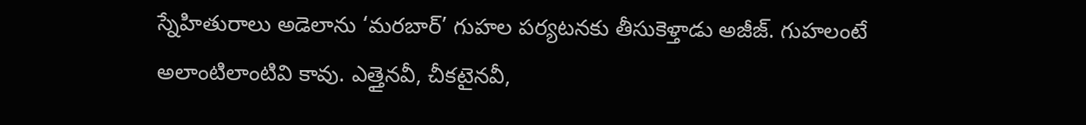స్నేహితురాలు అడెలాను ‘మరబార్‌’ గుహల పర్యటనకు తీసుకెళ్తాడు అజీజ్‌. గుహలంటే అలాంటిలాంటివి కావు. ఎత్తైనవీ, చీకటైనవీ,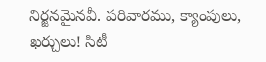నిర్జనమైనవీ. పరివారము, క్యాంపులు, ఖర్చులు! సిటీ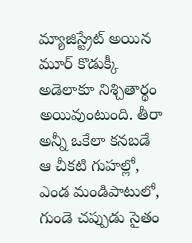మ్యాజిస్ట్రేట్‌ అయిన మూర్‌ కొడుక్కీ అడెలాకూ నిశ్చితార్థం అయివుంటుంది. తీరా అన్నీ ఒకేలా కనబడే ఆ చీకటి గుహల్లో, ఎండ మండిపాటులో, గుండె చప్పుడు సైతం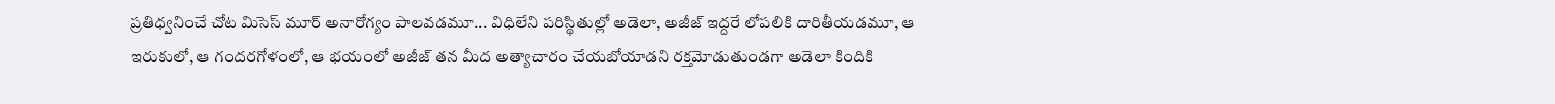ప్రతిధ్వనించే చోట మిసెస్‌ మూర్‌ అనారోగ్యం పాలవడమూ... విధిలేని పరిస్థితుల్లో అడెలా, అజీజ్‌ ఇద్దరే లోపలికి దారితీయడమూ, ఆ ఇరుకులో, ఆ గందరగోళంలో, ఆ భయంలో అజీజ్‌ తన మీద అత్యాచారం చేయబోయాడని రక్తమోడుతుండగా అడెలా కిందికి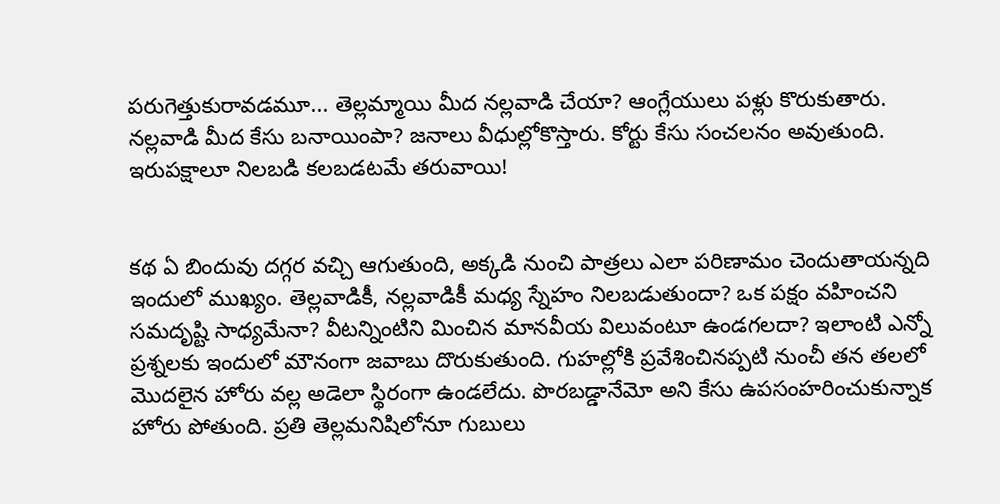పరుగెత్తుకురావడమూ... తెల్లమ్మాయి మీద నల్లవాడి చేయా? ఆంగ్లేయులు పళ్లు కొరుకుతారు. నల్లవాడి మీద కేసు బనాయింపా? జనాలు వీధుల్లోకొస్తారు. కోర్టు కేసు సంచలనం అవుతుంది. ఇరుపక్షాలూ నిలబడి కలబడటమే తరువాయి!


కథ ఏ బిందువు దగ్గర వచ్చి ఆగుతుంది, అక్కడి నుంచి పాత్రలు ఎలా పరిణామం చెందుతాయన్నది ఇందులో ముఖ్యం. తెల్లవాడికీ, నల్లవాడికీ మధ్య స్నేహం నిలబడుతుందా? ఒక పక్షం వహించని సమదృష్టి సాధ్యమేనా? వీటన్నింటిని మించిన మానవీయ విలువంటూ ఉండగలదా? ఇలాంటి ఎన్నో ప్రశ్నలకు ఇందులో మౌనంగా జవాబు దొరుకుతుంది. గుహల్లోకి ప్రవేశించినప్పటి నుంచీ తన తలలో మొదలైన హోరు వల్ల అడెలా స్థిరంగా ఉండలేదు. పొరబడ్డానేమో అని కేసు ఉపసంహరించుకున్నాక హోరు పోతుంది. ప్రతి తెల్లమనిషిలోనూ గుబులు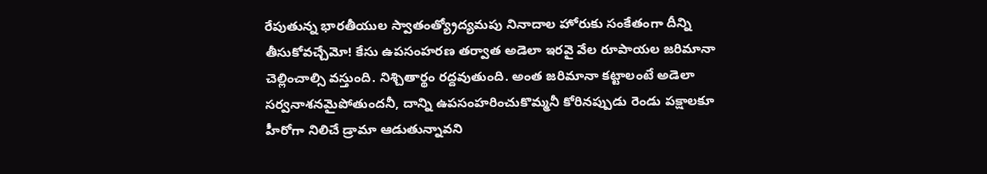రేపుతున్న భారతీయుల స్వాతంత్య్రోద్యమపు నినాదాల హోరుకు సంకేతంగా దీన్ని తీసుకోవచ్చేమో! కేసు ఉపసంహరణ తర్వాత అడెలా ఇరవై వేల రూపాయల జరిమానా చెల్లించాల్సి వస్తుంది. నిశ్చితార్థం రద్దవుతుంది. అంత జరిమానా కట్టాలంటే అడెలా సర్వనాశనమైపోతుందనీ, దాన్ని ఉపసంహరించుకొమ్మనీ కోరినప్పుడు రెండు పక్షాలకూ హీరోగా నిలిచే డ్రామా ఆడుతున్నావని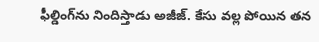ఫీల్డింగ్‌ను నిందిస్తాడు అజీజ్‌. కేసు వల్ల పోయిన తన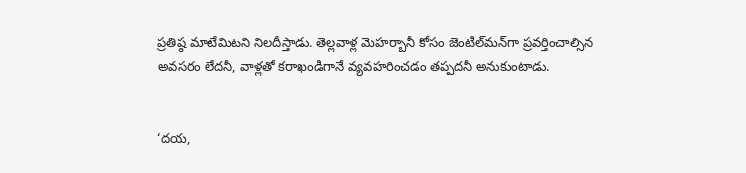ప్రతిష్ఠ మాటేమిటని నిలదీస్తాడు. తెల్లవాళ్ల మెహర్బానీ కోసం జెంటిల్‌మన్‌గా ప్రవర్తించాల్సిన అవసరం లేదనీ, వాళ్లతో కరాఖండిగానే వ్యవహరించడం తప్పదనీ అనుకుంటాడు.


‘దయ,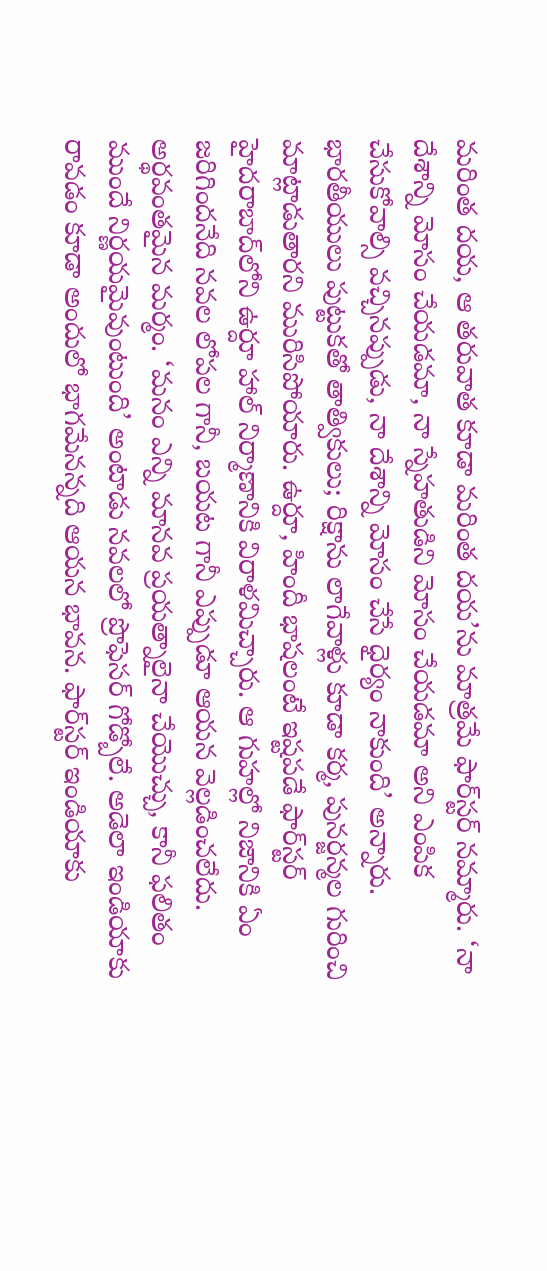మరింత దయ, ఆ తరువాత కూడా మరింత దయ’ను మాత్రమే ఫార్‌స్టర్‌ నమ్మారు. ‘నా దేశాన్ని మోసం చేయడమా, నా స్నేహతుడిని మోసం చేయడమా అని ఎంపిక చేసుకోవాల్సి వచ్చినప్పుడు, నా దేశాన్ని మోసం చేసే ధైర్యం నాకుంది’ అన్నారు. భారతీయులు పుట్టుకతో తాత్వికులు; రిక్షాను లాగేవాళ్లు కూడా కర్మ, పునర్జన్మల గురించి మాట్లాడుతారని మురిసిపోయారు. ఉర్దూ, హిందీ భాషలంటే ఇష్టపడే ఫార్‌స్టర్‌ హైదరాబాద్‌లోని ఉర్దూ హాల్‌ నిర్మాణానికి విరాళమిచ్చారు. ఆ గుహల్లో నిజానికి ఏం జరిగిందనేది నవల లోపల గానీ, బయట గానీ ఎప్పుడూ ఆయన వెల్లడించలేదు. అర్థవంతమైన మర్మం. ‘మనం ఎన్ని మానవ ప్రయత్నాలైనా చేయొచ్చు, కానీ ఫలితం ముందే నిర్ణయమైవుంటుంది’ అంటాడు నవలలో ప్రొఫెసర్‌ గోడ్బోలే. అడెలా ఇండియాకు రావడం కూడా అందులో భాగమేనన్నది ఆయన భావన. ఫార్‌స్టర్‌ ఇండియాకు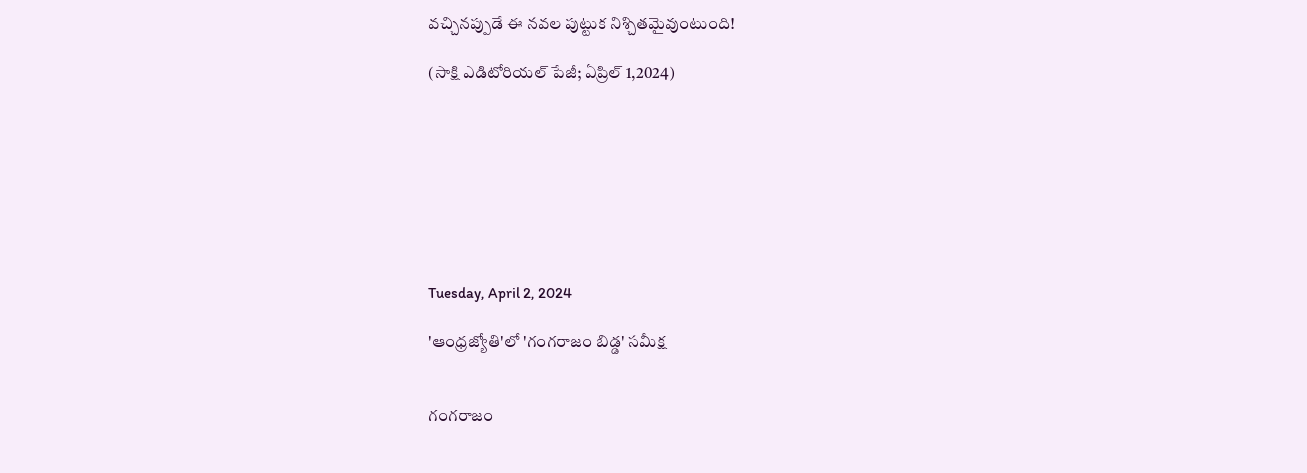వచ్చినప్పుడే ఈ నవల పుట్టుక నిశ్చితమైవుంటుంది!

(సాక్షి ఎడిటోరియల్‌ పేజీ; ఏప్రిల్‌ 1,2024)








Tuesday, April 2, 2024

'ఆంధ్రజ్యోతి'లో 'గంగరాజం బిడ్డ' సమీక్ష


గంగరాజం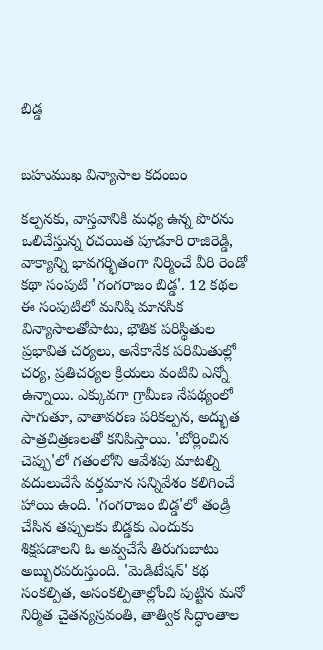బిడ్డ


బహుముఖ విన్యాసాల కదంబం

కల్పనకు, వాస్తవానికి మధ్య ఉన్న పొరను ఒలిచేస్తున్న రచయిత పూడూరి రాజిరెడ్డి, వాక్యాన్ని భావగర్భితంగా నిర్మించే వీరి రెండో కథా సంపుటి 'గంగరాజం బిడ్డ'. 12 కథల ఈ సంపుటిలో మనిషి మానసిక విన్యాసాలతోపాటు, భౌతిక పరిస్థితుల ప్రభావిత చర్యలు, అనేకానేక పరిమితుల్లో చర్య, ప్రతిచర్యల క్రియలు వంటివి ఎన్నో ఉన్నాయి. ఎక్కువగా గ్రామీణ నేపథ్యంలో సాగుతూ, వాతావరణ పరికల్పన, అద్భుత పాత్రచిత్రణలతో కనిపిస్తాయి. 'బోర్లించిన చెప్పు'లో గతంలోని ఆవేశపు మాటల్ని వదులుచేసే వర్తమాన సన్నివేశం కలిగించే హాయి ఉంది. 'గంగరాజం బిడ్డ'లో తండ్రి చేసిన తప్పులకు బిడ్డకు ఎందుకు శిక్షపడాలని ఓ అవ్వచేసే తిరుగుబాటు అబ్బురపరుస్తుంది. 'మెడిటేషన్' కథ సంకల్పిత, అసంకల్పితాల్లోంచి పుట్టిన మనో నిర్మిత చైతన్యస్రవంతి, తాత్విక సిద్ధాంతాల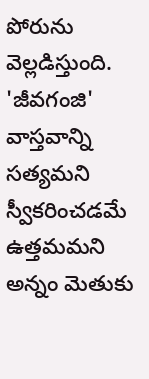పోరును వెల్లడిస్తుంది. 'జీవగంజి' వాస్తవాన్ని సత్యమని స్వీకరించడమే ఉత్తమమని అన్నం మెతుకు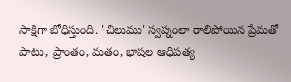సాక్షిగా బోధిస్తుంది. 'చిలుము' స్వప్నంలా రాలిపోయిన ప్రేమతో పాటు, ప్రాంతం, మతం, భాషల ఆధిపత్య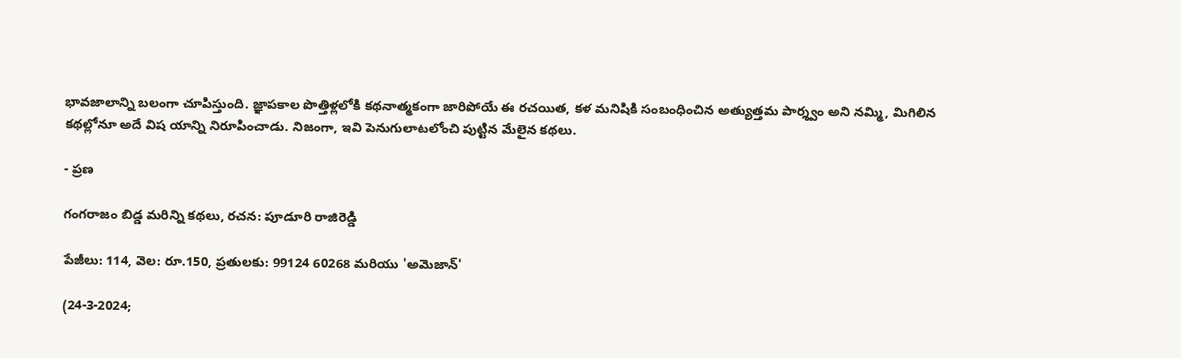భావజాలాన్ని బలంగా చూపిస్తుంది. జ్ఞాపకాల పొత్తిళ్లలోకి కథనాత్మకంగా జారిపోయే ఈ రచయిత, కళ మనిషికి సంబంధించిన అత్యుత్తమ పార్శ్వం అని నమ్మి, మిగిలిన కథల్లోనూ అదే విష యాన్ని నిరూపించాడు. నిజంగా, ఇవి పెనుగులాటలోంచి పుట్టిన మేలైన కథలు.

- ప్రణ

గంగరాజం బిడ్డ మరిన్ని కథలు, రచన: పూడూరి రాజిరెడ్డి

పేజీలు: 114, వెల: రూ.150, ప్రతులకు: 99124 60268 మరియు 'అమెజాన్'

(24-3-2024;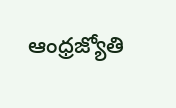ఆంధ్రజ్యోతి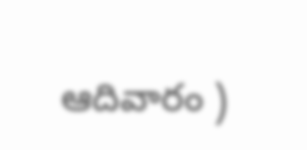ఆదివారం )